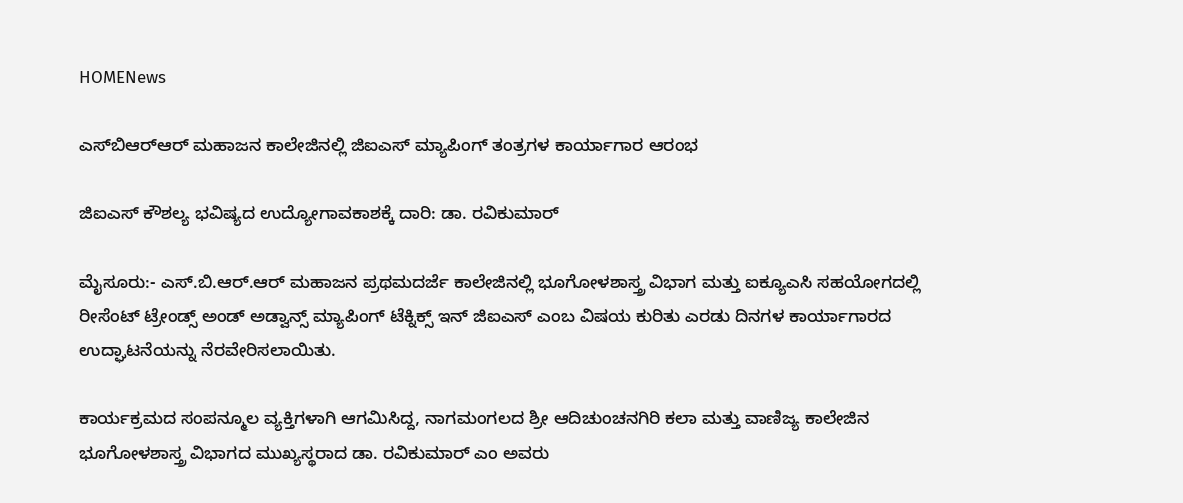HOMENews

ಎಸ್‌ಬಿಆರ್‌ಆರ್ ಮಹಾಜನ ಕಾಲೇಜಿನಲ್ಲಿ ಜಿಐಎಸ್ ಮ್ಯಾಪಿಂಗ್ ತಂತ್ರಗಳ ಕಾರ್ಯಾಗಾರ ಆರಂಭ

ಜಿಐಎಸ್ ಕೌಶಲ್ಯ ಭವಿಷ್ಯದ ಉದ್ಯೋಗಾವಕಾಶಕ್ಕೆ ದಾರಿ: ಡಾ. ರವಿಕುಮಾರ್

ಮೈಸೂರು:- ಎಸ್.ಬಿ.ಆರ್.ಆರ್ ಮಹಾಜನ ಪ್ರಥಮದರ್ಜೆ ಕಾಲೇಜಿನಲ್ಲಿ ಭೂಗೋಳಶಾಸ್ತ್ರ ವಿಭಾಗ ಮತ್ತು ಐಕ್ಯೂಎಸಿ ಸಹಯೋಗದಲ್ಲಿ ರೀಸೆಂಟ್ ಟ್ರೇಂಡ್ಸ್ ಅಂಡ್ ಅಡ್ವಾನ್ಸ್ ಮ್ಯಾಪಿಂಗ್ ಟೆಕ್ನಿಕ್ಸ್ ಇನ್ ಜಿಐಎಸ್ ಎಂಬ ವಿಷಯ ಕುರಿತು ಎರಡು ದಿನಗಳ ಕಾರ್ಯಾಗಾರದ ಉದ್ಘಾಟನೆಯನ್ನು ನೆರವೇರಿಸಲಾಯಿತು.

ಕಾರ್ಯಕ್ರಮದ ಸಂಪನ್ಮೂಲ ವ್ಯಕ್ತಿಗಳಾಗಿ ಆಗಮಿಸಿದ್ದ, ನಾಗಮಂಗಲದ ಶ್ರೀ ಆದಿಚುಂಚನಗಿರಿ ಕಲಾ ಮತ್ತು ವಾಣಿಜ್ಯ ಕಾಲೇಜಿನ ಭೂಗೋಳಶಾಸ್ತ್ರ ವಿಭಾಗದ ಮುಖ್ಯಸ್ಥರಾದ ಡಾ. ರವಿಕುಮಾರ್ ಎಂ ಅವರು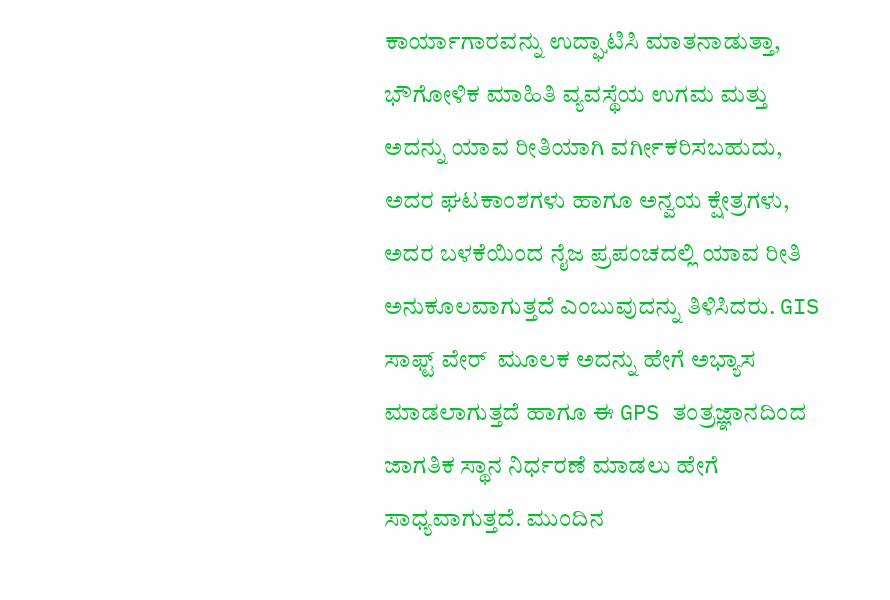ಕಾರ್ಯಾಗಾರವನ್ನು ಉದ್ಘಾಟಿಸಿ ಮಾತನಾಡುತ್ತಾ, ಭೌಗೋಳಿಕ ಮಾಹಿತಿ ವ್ಯವಸ್ಥೆಯ ಉಗಮ ಮತ್ತು ಅದನ್ನು ಯಾವ ರೀತಿಯಾಗಿ ವರ್ಗೀಕರಿಸಬಹುದು, ಅದರ ಘಟಕಾಂಶಗಳು ಹಾಗೂ ಅನ್ವಯ ಕ್ಷೇತ್ರಗಳು, ಅದರ ಬಳಕೆಯಿಂದ ನೈಜ ಪ್ರಪಂಚದಲ್ಲಿ ಯಾವ ರೀತಿ ಅನುಕೂಲವಾಗುತ್ತದೆ ಎಂಬುವುದನ್ನು ತಿಳಿಸಿದರು. GIS ಸಾಫ್ಟ್ ವೇರ್  ಮೂಲಕ ಅದನ್ನು ಹೇಗೆ ಅಭ್ಯಾಸ ಮಾಡಲಾಗುತ್ತದೆ ಹಾಗೂ ಈ GPS ತಂತ್ರಜ್ಞಾನದಿಂದ ಜಾಗತಿಕ ಸ್ಥಾನ ನಿರ್ಧರಣೆ ಮಾಡಲು ಹೇಗೆ ಸಾಧ್ಯವಾಗುತ್ತದೆ. ಮುಂದಿನ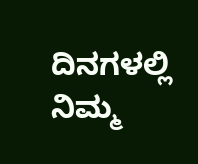ದಿನಗಳಲ್ಲಿ ನಿಮ್ಮ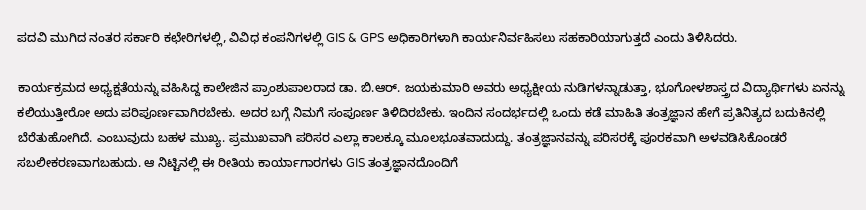ಪದವಿ ಮುಗಿದ ನಂತರ ಸರ್ಕಾರಿ ಕಛೇರಿಗಳಲ್ಲಿ, ವಿವಿಧ ಕಂಪನಿಗಳಲ್ಲಿ GIS & GPS ಅಧಿಕಾರಿಗಳಾಗಿ ಕಾರ್ಯನಿರ್ವಹಿಸಲು ಸಹಕಾರಿಯಾಗುತ್ತದೆ ಎಂದು ತಿಳಿಸಿದರು.

ಕಾರ್ಯಕ್ರಮದ ಅಧ್ಯಕ್ಷತೆಯನ್ನು ವಹಿಸಿದ್ದ ಕಾಲೇಜಿನ ಪ್ರಾಂಶುಪಾಲರಾದ ಡಾ. ಬಿ.ಆರ್. ಜಯಕುಮಾರಿ ಅವರು ಅಧ್ಯಕ್ಷೀಯ ನುಡಿಗಳನ್ನಾಡುತ್ತಾ, ಭೂಗೋಳಶಾಸ್ತ್ರದ ವಿದ್ಯಾರ್ಥಿಗಳು ಏನನ್ನು ಕಲಿಯುತ್ತೀರೋ ಅದು ಪರಿಪೂರ್ಣವಾಗಿರಬೇಕು. ಅದರ ಬಗ್ಗೆ ನಿಮಗೆ ಸಂಪೂರ್ಣ ತಿಳಿದಿರಬೇಕು. ಇಂದಿನ ಸಂದರ್ಭದಲ್ಲಿ ಒಂದು ಕಡೆ ಮಾಹಿತಿ ತಂತ್ರಜ್ಞಾನ ಹೇಗೆ ಪ್ರತಿನಿತ್ಯದ ಬದುಕಿನಲ್ಲಿ ಬೆರೆತುಹೋಗಿದೆ. ಎಂಬುವುದು ಬಹಳ ಮುಖ್ಯ. ಪ್ರಮುಖವಾಗಿ ಪರಿಸರ ಎಲ್ಲಾ ಕಾಲಕ್ಕೂ ಮೂಲಭೂತವಾದುದ್ದು. ತಂತ್ರಜ್ಞಾನವನ್ನು ಪರಿಸರಕ್ಕೆ ಪೂರಕವಾಗಿ ಅಳವಡಿಸಿಕೊಂಡರೆ ಸಬಲೀಕರಣವಾಗಬಹುದು. ಆ ನಿಟ್ಟಿನಲ್ಲಿ ಈ ರೀತಿಯ ಕಾರ್ಯಾಗಾರಗಳು GIS ತಂತ್ರಜ್ಞಾನದೊಂದಿಗೆ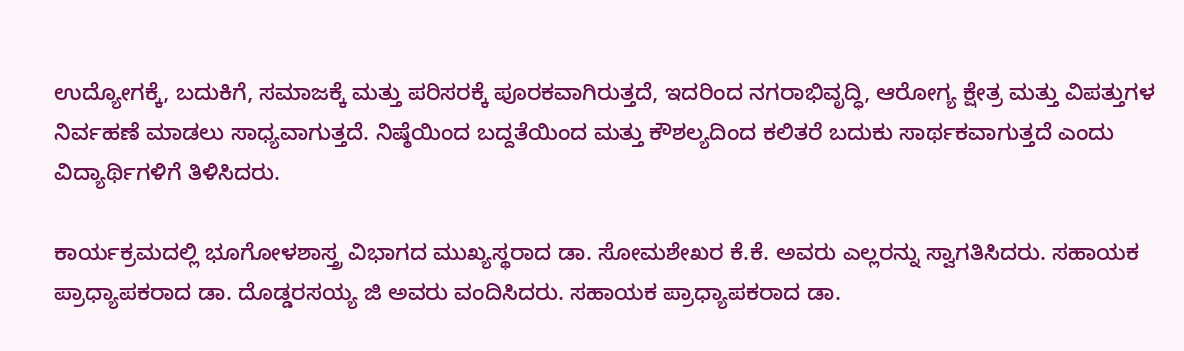ಉದ್ಯೋಗಕ್ಕೆ, ಬದುಕಿಗೆ, ಸಮಾಜಕ್ಕೆ ಮತ್ತು ಪರಿಸರಕ್ಕೆ ಪೂರಕವಾಗಿರುತ್ತದೆ, ಇದರಿಂದ ನಗರಾಭಿವೃದ್ಧಿ, ಆರೋಗ್ಯ ಕ್ಷೇತ್ರ ಮತ್ತು ವಿಪತ್ತುಗಳ ನಿರ್ವಹಣೆ ಮಾಡಲು ಸಾಧ್ಯವಾಗುತ್ತದೆ. ನಿಷ್ಠೆಯಿಂದ ಬದ್ದತೆಯಿಂದ ಮತ್ತು ಕೌಶಲ್ಯದಿಂದ ಕಲಿತರೆ ಬದುಕು ಸಾರ್ಥಕವಾಗುತ್ತದೆ ಎಂದು ವಿದ್ಯಾರ್ಥಿಗಳಿಗೆ ತಿಳಿಸಿದರು.

ಕಾರ್ಯಕ್ರಮದಲ್ಲಿ ಭೂಗೋಳಶಾಸ್ತ್ರ ವಿಭಾಗದ ಮುಖ್ಯಸ್ಥರಾದ ಡಾ. ಸೋಮಶೇಖರ ಕೆ.ಕೆ. ಅವರು ಎಲ್ಲರನ್ನು ಸ್ವಾಗತಿಸಿದರು. ಸಹಾಯಕ ಪ್ರಾಧ್ಯಾಪಕರಾದ ಡಾ. ದೊಡ್ಡರಸಯ್ಯ ಜಿ ಅವರು ವಂದಿಸಿದರು. ಸಹಾಯಕ ಪ್ರಾಧ್ಯಾಪಕರಾದ ಡಾ.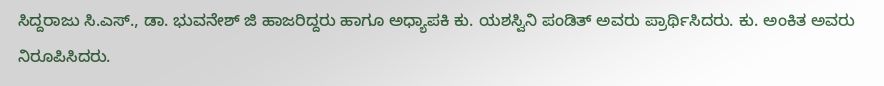ಸಿದ್ದರಾಜು ಸಿ.ಎಸ್., ಡಾ. ಭುವನೇಶ್ ಜಿ ಹಾಜರಿದ್ದರು ಹಾಗೂ ಅಧ್ಯಾಪಕಿ ಕು. ಯಶಸ್ವಿನಿ ಪಂಡಿತ್ ಅವರು ಪ್ರಾರ್ಥಿಸಿದರು. ಕು. ಅಂಕಿತ ಅವರು ನಿರೂಪಿಸಿದರು.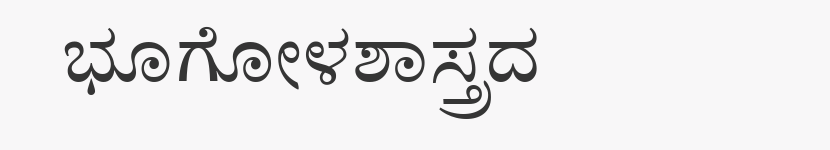ಭೂಗೋಳಶಾಸ್ತ್ರದ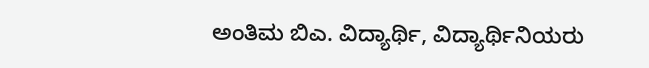ಅಂತಿಮ ಬಿಎ. ವಿದ್ಯಾರ್ಥಿ, ವಿದ್ಯಾರ್ಥಿನಿಯರು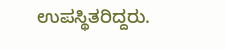ಉಪಸ್ಥಿತರಿದ್ದರು.